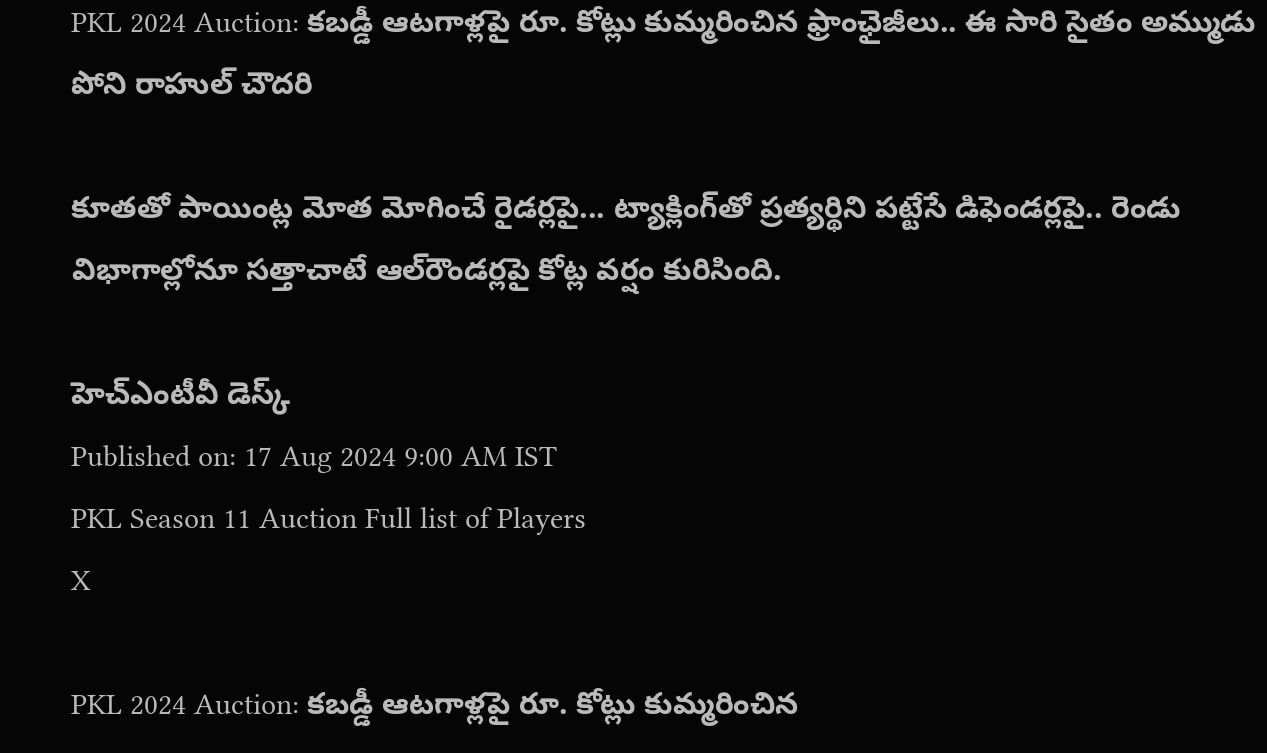PKL 2024 Auction: కబడ్డీ ఆటగాళ్లపై రూ. కోట్లు కుమ్మరించిన ఫ్రాంఛైజీలు.. ఈ సారి సైతం అమ్ముడు పోని రాహుల్ చౌదరి

కూతతో పాయింట్ల మోత మోగించే రైడర్లపై... ట్యాక్లింగ్‌తో ప్రత్యర్థిని పట్టేసే డిఫెండర్లపై.. రెండు విభాగాల్లోనూ సత్తాచాటే ఆల్‌రౌండర్లపై కోట్ల వర్షం కురిసింది.

హెచ్ఎంటీవీ డెస్క్
Published on: 17 Aug 2024 9:00 AM IST
PKL Season 11 Auction Full list of Players
X

PKL 2024 Auction: కబడ్డీ ఆటగాళ్లపై రూ. కోట్లు కుమ్మరించిన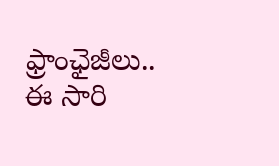ఫ్రాంఛైజీలు.. ఈ సారి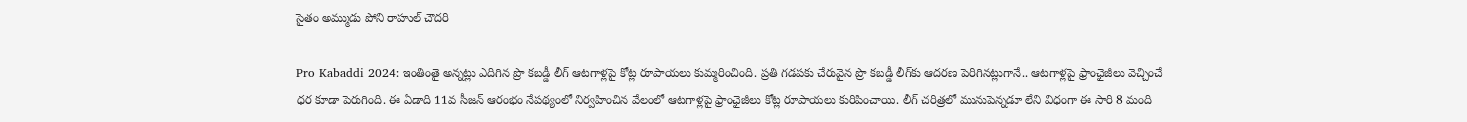సైతం అమ్ముడు పోని రాహుల్ చౌదరి

Pro Kabaddi 2024: ఇంతింతై అన్నట్లు ఎదిగిన ప్రొ కబడ్డీ లీగ్‌ ఆటగాళ్లపై కోట్ల రూపాయలు కుమ్మరించింది. ప్రతి గడపకు చేరువైన ప్రొ కబడ్డీ లీగ్‌కు ఆదరణ పెరిగినట్లుగానే.. ఆటగాళ్లపై ఫ్రాంఛైజీలు వెచ్చించే ధర కూడా పెరుగింది. ఈ ఏడాది 11వ సీజన్‌ ఆరంభం నేపథ్యంలో నిర్వహించిన వేలంలో ఆటగాళ్లపై ఫ్రాంఛైజీలు కోట్ల రూపాయలు కురిపించాయి. లీగ్‌ చరిత్రలో మునుపెన్నడూ లేని విధంగా ఈ సారి 8 మంది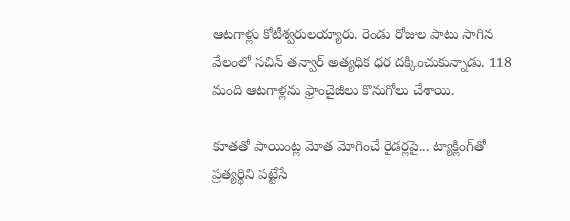ఆటగాళ్లు కోటీశ్వరులయ్యారు. రెండు రోజుల పాటు సాగిన వేలంలో సచిన్‌ తన్వార్‌ అత్యధిక ధర దక్కించుకున్నాడు. 118 మంది ఆటగాళ్లను ఫ్రాంచైజీలు కొనుగోలు చేశాయి.

కూతతో పాయింట్ల మోత మోగించే రైడర్లపై... ట్యాక్లింగ్‌తో ప్రత్యర్థిని పట్టేసే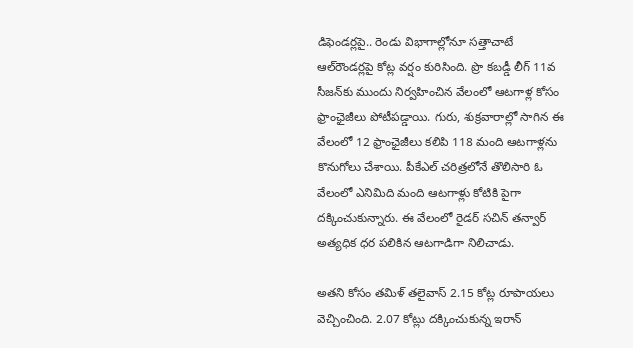డిఫెండర్లపై.. రెండు విభాగాల్లోనూ సత్తాచాటే ఆల్‌రౌండర్లపై కోట్ల వర్షం కురిసింది. ప్రొ కబడ్డీ లీగ్‌ 11వ సీజన్‌కు ముందు నిర్వహించిన వేలంలో ఆటగాళ్ల కోసం ఫ్రాంఛైజీలు పోటీపడ్డాయి. గురు, శుక్రవారాల్లో సాగిన ఈ వేలంలో 12 ఫ్రాంఛైజీలు కలిపి 118 మంది ఆటగాళ్లను కొనుగోలు చేశాయి. పీకేఎల్‌ చరిత్రలోనే తొలిసారి ఓ వేలంలో ఎనిమిది మంది ఆటగాళ్లు కోటికి పైగా దక్కించుకున్నారు. ఈ వేలంలో రైడర్‌ సచిన్‌ తన్వార్‌ అత్యధిక ధర పలికిన ఆటగాడిగా నిలిచాడు.

అతని కోసం తమిళ్‌ తలైవాస్‌ 2.15 కోట్ల రూపాయలు వెచ్చించింది. 2.07 కోట్లు దక్కించుకున్న ఇరాన్‌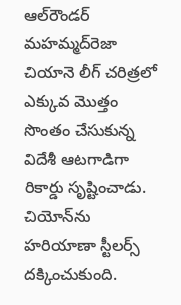ఆల్‌రౌండర్‌ మహమ్మద్‌రెజా చియానె లీగ్‌ చరిత్రలో ఎక్కువ మొత్తం సొంతం చేసుకున్న విదేశీ ఆటగాడిగా రికార్డు సృష్టించాడు. చియోన్‌ను హరియాణా స్టీలర్స్ దక్కించుకుంది.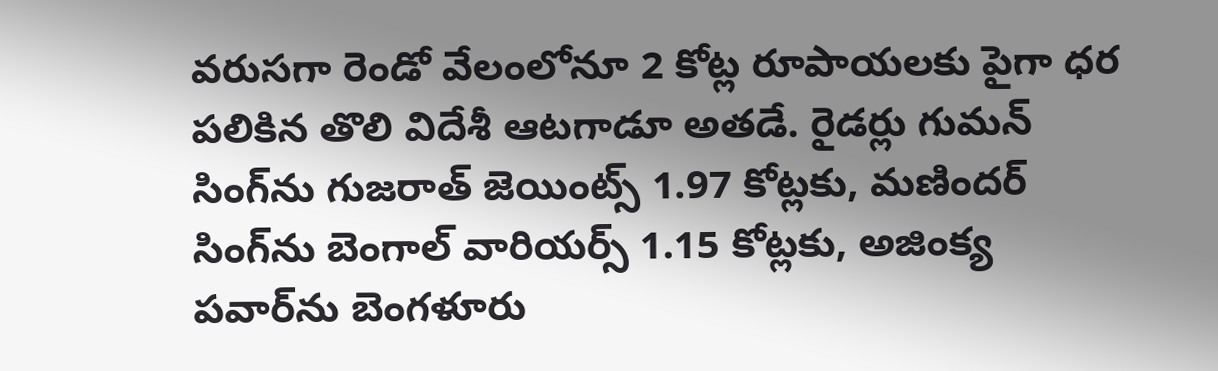వరుసగా రెండో వేలంలోనూ 2 కోట్ల రూపాయలకు పైగా ధర పలికిన తొలి విదేశీ ఆటగాడూ అతడే. రైడర్లు గుమన్‌ సింగ్‌‌ను గుజరాత్‌ జెయింట్స్ 1.97 కోట్లకు, మణిందర్‌ సింగ్‌ను బెంగాల్‌ వారియర్స్‌ 1.15 కోట్లకు, అజింక్య పవార్‌ను బెంగళూరు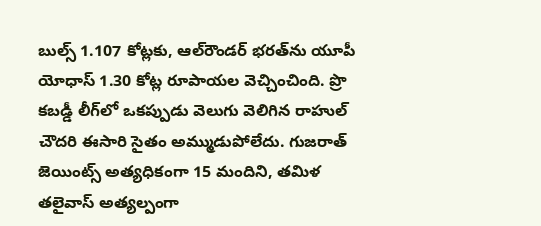బుల్స్ 1.107 కోట్లకు, ఆల్‌రౌండర్‌ భరత్‌ను యూపీ యోధాస్‌ 1.30 కోట్ల రూపాయల వెచ్చించింది. ప్రొ కబడ్డీ లీగ్‌లో ఒకప్పుడు వెలుగు వెలిగిన రాహుల్ చౌదరి ఈసారి సైతం అమ్ముడుపోలేదు. గుజరాత్ జెయింట్స్ అత్యధికంగా 15 మందిని, తమిళ తలైవాస్ అత్యల్పంగా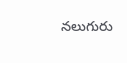నలుగురు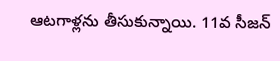ఆటగాళ్లను తీసుకున్నాయి. 11వ సీజన్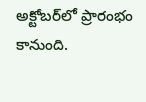అక్టోబర్‌లో ప్రారంభం కానుంది.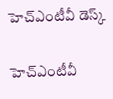హెచ్ఎంటీవీ డెస్క్

హెచ్ఎంటీవీ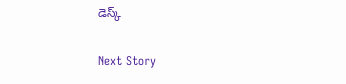డెస్క్

Next Story